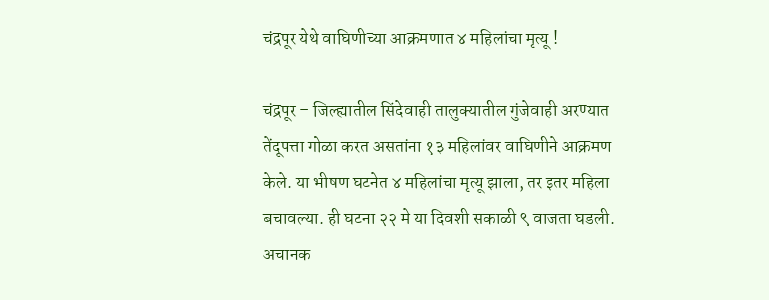चंद्रपूर येथे वाघिणीच्या आक्रमणात ४ महिलांचा मृत्यू !

चंद्रपूर – जिल्ह्यातील सिंदेवाही तालुक्यातील गुंजेवाही अरण्यात तेंदूपत्ता गोळा करत असतांना १३ महिलांवर वाघिणीने आक्रमण केले. या भीषण घटनेत ४ महिलांचा मृत्यू झाला, तर इतर महिला बचावल्या. ही घटना २२ मे या दिवशी सकाळी ९ वाजता घडली. अचानक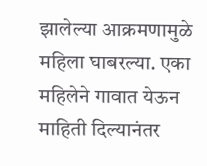झालेल्या आक्रमणामुळे महिला घाबरल्या. एका महिलेने गावात येऊन माहिती दिल्यानंतर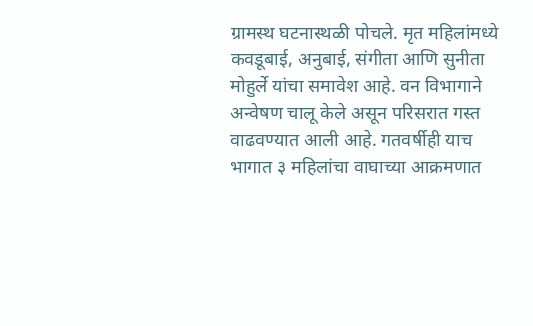ग्रामस्थ घटनास्थळी पोचले. मृत महिलांमध्ये कवडूबाई, अनुबाई, संगीता आणि सुनीता मोहुर्ले यांचा समावेश आहे. वन विभागाने अन्वेषण चालू केले असून परिसरात गस्त वाढवण्यात आली आहे. गतवर्षीही याच भागात ३ महिलांचा वाघाच्या आक्रमणात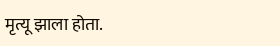मृत्यू झाला होता.